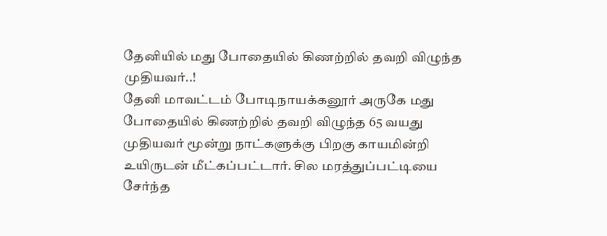தேனியில் மது போதையில் கிணற்றில் தவறி விழுந்த முதியவர்..!
தேனி மாவட்டம் போடிநாயக்கனூர் அருகே மது போதையில் கிணற்றில் தவறி விழுந்த 65 வயது முதியவர் மூன்று நாட்களுக்கு பிறகு காயமின்றி உயிருடன் மீட்கப்பட்டார். சில மரத்துப்பட்டியை சேர்ந்த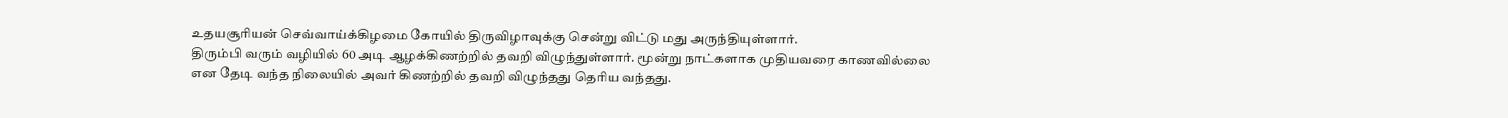உதயசூரியன் செவ்வாய்க்கிழமை கோயில் திருவிழாவுக்கு சென்று விட்டு மது அருந்தியுள்ளார்.
திரும்பி வரும் வழியில் 60 அடி ஆழக்கிணற்றில் தவறி விழுந்துள்ளார். மூன்று நாட்களாக முதியவரை காணவில்லை என தேடி வந்த நிலையில் அவர் கிணற்றில் தவறி விழுந்தது தெரிய வந்தது.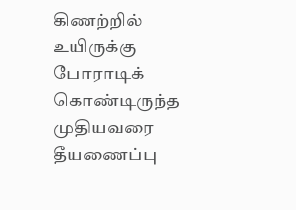கிணற்றில் உயிருக்கு போராடிக் கொண்டிருந்த முதியவரை தீயணைப்பு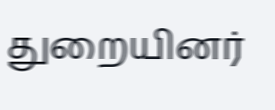துறையினர்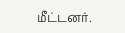மீட்டனர்.